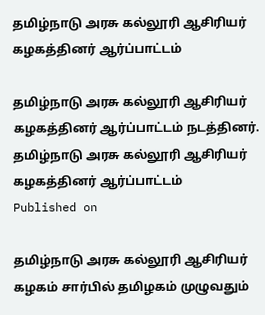தமிழ்நாடு அரசு கல்லூரி ஆசிரியர் கழகத்தினர் ஆர்ப்பாட்டம்

தமிழ்நாடு அரசு கல்லூரி ஆசிரியர் கழகத்தினர் ஆர்ப்பாட்டம் நடத்தினர்.
தமிழ்நாடு அரசு கல்லூரி ஆசிரியர் கழகத்தினர் ஆர்ப்பாட்டம்
Published on

தமிழ்நாடு அரசு கல்லூரி ஆசிரியர் கழகம் சார்பில் தமிழகம் முழுவதும்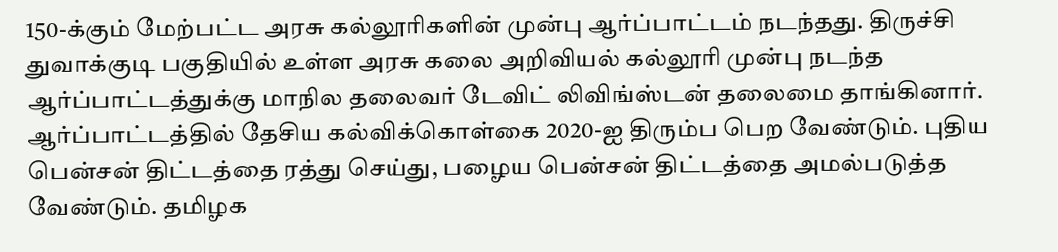150-க்கும் மேற்பட்ட அரசு கல்லூரிகளின் முன்பு ஆர்ப்பாட்டம் நடந்தது. திருச்சி துவாக்குடி பகுதியில் உள்ள அரசு கலை அறிவியல் கல்லூரி முன்பு நடந்த ஆர்ப்பாட்டத்துக்கு மாநில தலைவர் டேவிட் லிவிங்ஸ்டன் தலைமை தாங்கினார். ஆர்ப்பாட்டத்தில் தேசிய கல்விக்கொள்கை 2020-ஐ திரும்ப பெற வேண்டும். புதிய பென்சன் திட்டத்தை ரத்து செய்து, பழைய பென்சன் திட்டத்தை அமல்படுத்த வேண்டும். தமிழக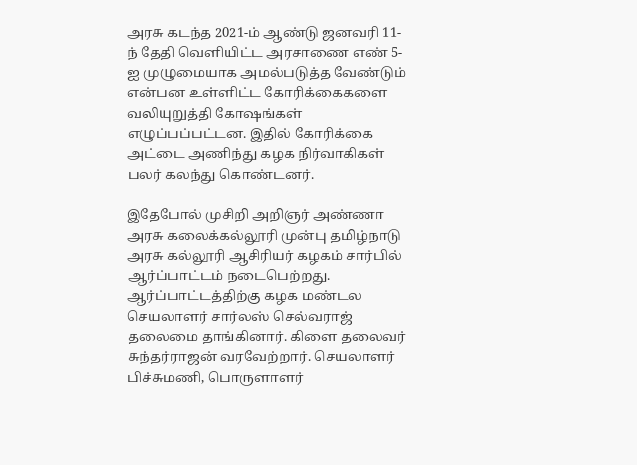அரசு கடந்த 2021-ம் ஆண்டு ஜனவரி 11-ந் தேதி வெளியிட்ட அரசாணை எண் 5-ஐ முழுமையாக அமல்படுத்த வேண்டும் என்பன உள்ளிட்ட கோரிக்கைகளை வலியுறுத்தி கோஷங்கள் எழுப்பப்பட்டன. இதில் கோரிக்கை அட்டை அணிந்து கழக நிர்வாகிகள் பலர் கலந்து கொண்டனர்.

இதேபோல் முசிறி அறிஞர் அண்ணா அரசு கலைக்கல்லூரி முன்பு தமிழ்நாடு அரசு கல்லூரி ஆசிரியர் கழகம் சார்பில் ஆர்ப்பாட்டம் நடைபெற்றது. ஆர்ப்பாட்டத்திற்கு கழக மண்டல செயலாளர் சார்லஸ் செல்வராஜ் தலைமை தாங்கினார். கிளை தலைவர் சுந்தர்ராஜன் வரவேற்றார். செயலாளர் பிச்சுமணி, பொருளாளர்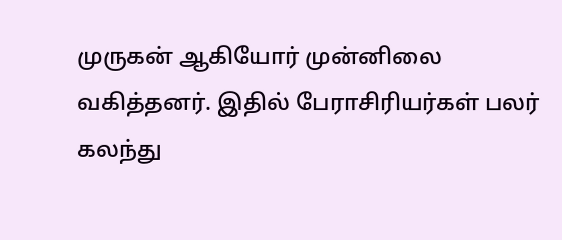முருகன் ஆகியோர் முன்னிலை வகித்தனர். இதில் பேராசிரியர்கள் பலர் கலந்து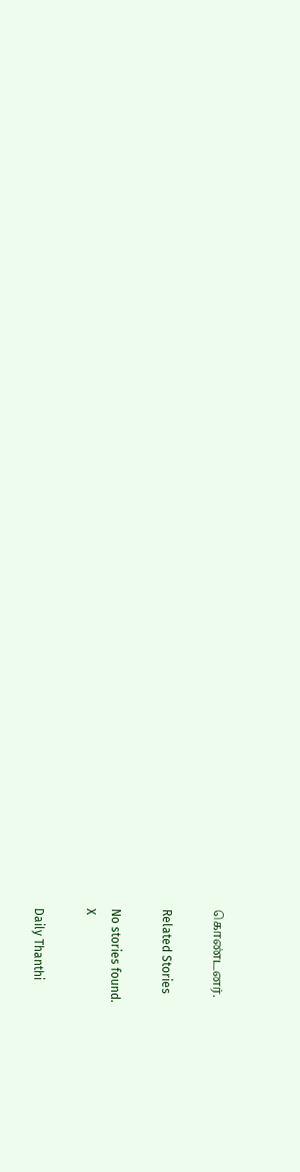கொண்டனர்.

Related Stories

No stories found.
X

Daily Thanthi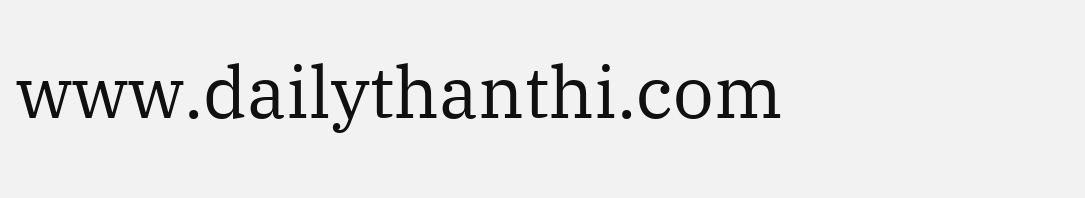www.dailythanthi.com